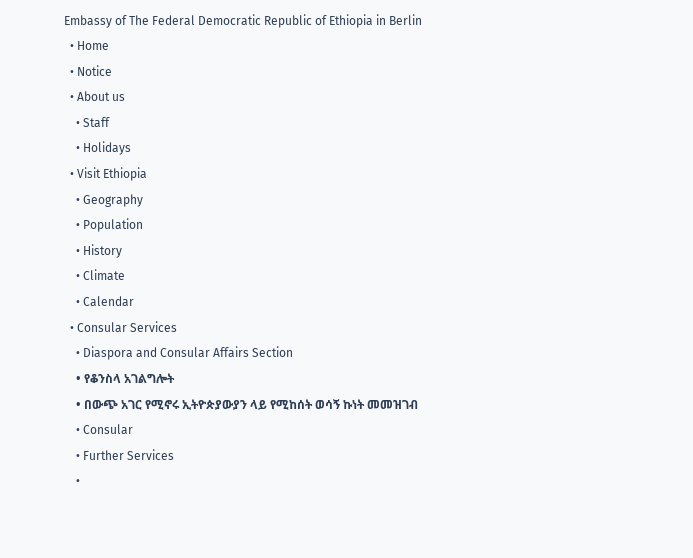Embassy of The Federal Democratic Republic of Ethiopia in Berlin
  • Home
  • Notice
  • About us
    • Staff
    • Holidays
  • Visit Ethiopia
    • Geography
    • Population
    • History
    • Climate
    • Calendar
  • Consular Services
    • Diaspora and Consular Affairs Section
    • የቆንስላ አገልግሎት
    • በውጭ አገር የሚኖሩ ኢትዮጵያውያን ላይ የሚከሰት ወሳኝ ኩነት መመዝገብ
    • Consular
    • Further Services
    •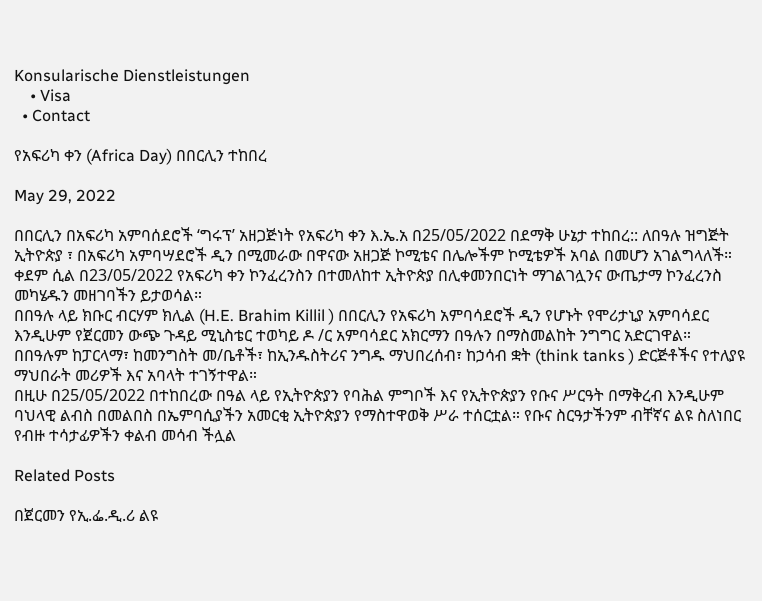Konsularische Dienstleistungen
    • Visa
  • Contact

የአፍሪካ ቀን (Africa Day) በበርሊን ተከበረ

May 29, 2022

በበርሊን በአፍሪካ አምባሰደሮች ‘ግሩፕ’ አዘጋጅነት የአፍሪካ ቀን እ.ኤ.አ በ25/05/2022 በደማቅ ሁኔታ ተከበረ:: ለበዓሉ ዝግጅት ኢትዮጵያ ፣ በአፍሪካ አምባሣደሮች ዲን በሚመራው በዋናው አዘጋጅ ኮሚቴና በሌሎችም ኮሚቴዎች አባል በመሆን አገልግላለች።
ቀደም ሲል በ23/05/2022 የአፍሪካ ቀን ኮንፈረንስን በተመለከተ ኢትዮጵያ በሊቀመንበርነት ማገልገሏንና ውጤታማ ኮንፈረንስ መካሄዱን መዘገባችን ይታወሳል።
በበዓሉ ላይ ክቡር ብርሃም ክሊል (H.E. Brahim Killil ) በበርሊን የአፍሪካ አምባሳደሮች ዲን የሆኑት የሞሪታኒያ አምባሳደር እንዲሁም የጀርመን ውጭ ጉዳይ ሚኒስቴር ተወካይ ዶ /ር አምባሳደር አክርማን በዓሉን በማስመልከት ንግግር አድርገዋል።
በበዓሉም ከፓርላማ፣ ከመንግስት መ/ቤቶች፣ ከኢንዱስትሪና ንግዱ ማህበረሰብ፣ ከኃሳብ ቋት (think tanks ) ድርጅቶችና የተለያዩ ማህበራት መሪዎች እና አባላት ተገኝተዋል።
በዚሁ በ25/05/2022 በተከበረው በዓል ላይ የኢትዮጵያን የባሕል ምግቦች እና የኢትዮጵያን የቡና ሥርዓት በማቅረብ እንዲሁም ባህላዊ ልብስ በመልበስ በኤምባሲያችን አመርቂ ኢትዮጵያን የማስተዋወቅ ሥራ ተሰርቷል። የቡና ስርዓታችንም ብቸኛና ልዩ ስለነበር የብዙ ተሳታፊዎችን ቀልብ መሳብ ችሏል

Related Posts

በጀርመን የኢ.ፌ.ዲ.ሪ ልዩ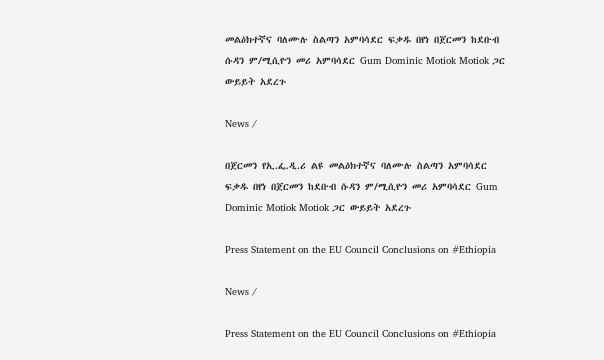መልዕክተኛና ባለሙሉ ስልጣን አምባሳደር ፍቃዱ በየነ በጀርመን ከደቡብ ሱዳን ም/ሚሲዮን መሪ አምባሳደር Gum Dominic Motiok Motiok ጋር ውይይት አደረጉ

News /

በጀርመን የኢ.ፌ.ዲ.ሪ ልዩ መልዕክተኛና ባለሙሉ ስልጣን አምባሳደር ፍቃዱ በየነ በጀርመን ከደቡብ ሱዳን ም/ሚሲዮን መሪ አምባሳደር Gum Dominic Motiok Motiok ጋር ውይይት አደረጉ

Press Statement on the EU Council Conclusions on #Ethiopia

News /

Press Statement on the EU Council Conclusions on #Ethiopia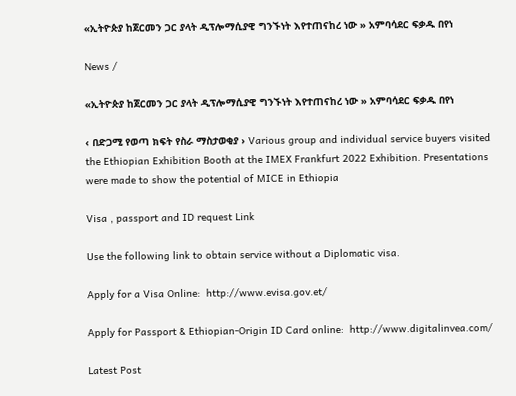«ኢትዮጵያ ከጀርመን ጋር ያላት ዲፕሎማሲያዊ ግንኙነት እየተጠናከረ ነው » አምባሳደር ፍቃዱ በየነ

News /

«ኢትዮጵያ ከጀርመን ጋር ያላት ዲፕሎማሲያዊ ግንኙነት እየተጠናከረ ነው » አምባሳደር ፍቃዱ በየነ

‹ በድጋሚ የወጣ ክፍት የስራ ማስታወቂያ › Various group and individual service buyers visited the Ethiopian Exhibition Booth at the IMEX Frankfurt 2022 Exhibition. Presentations were made to show the potential of MICE in Ethiopia

Visa , passport and ID request Link

Use the following link to obtain service without a Diplomatic visa.

Apply for a Visa Online:  http://www.evisa.gov.et/

Apply for Passport & Ethiopian-Origin ID Card online:  http://www.digitalinvea.com/

Latest Post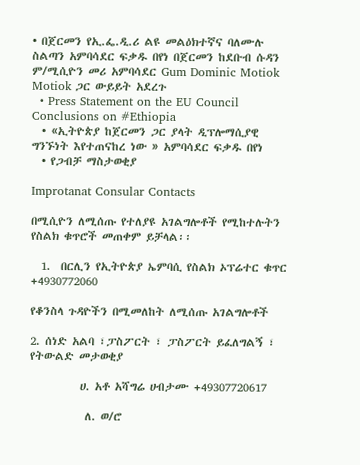• በጀርመን የኢ.ፌ.ዲ.ሪ ልዩ መልዕክተኛና ባለሙሉ ስልጣን አምባሳደር ፍቃዱ በየነ በጀርመን ከደቡብ ሱዳን ም/ሚሲዮን መሪ አምባሳደር Gum Dominic Motiok Motiok ጋር ውይይት አደረጉ
  • Press Statement on the EU Council Conclusions on #Ethiopia
  • «ኢትዮጵያ ከጀርመን ጋር ያላት ዲፕሎማሲያዊ ግንኙነት እየተጠናከረ ነው » አምባሳደር ፍቃዱ በየነ
  • የጋብቻ ማስታወቂያ

Improtanat Consular Contacts

በሚሲዮን ለሚሰጡ የተለያዩ አገልግሎቶች የሚከተሉትን የስልክ ቁጥሮች መጠቀም ይቻላል፡፡

  1.  በርሊን የኢትዮጵያ ኤምባሲ የስልክ ኦፕሬተር ቁጥር +4930772060

የቆንስላ ጉዳዮችን በሚመለከት ለሚሰጡ አገልግሎቶች

2. ሰነድ አልባ ፣ፓስፖርት ፣ ፓስፖርት ይፈለግልኝ ፣ የትውልድ መታወቂያ

          ሀ. አቶ አሻግሬ ሀብታሙ +49307720617

           ለ. ወ/ሮ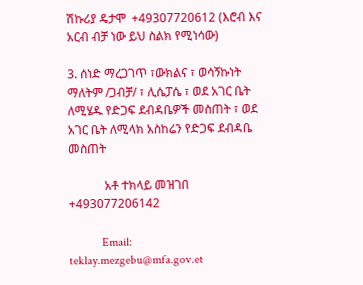ሽኩሪያ ዴታሞ  +49307720612 (እሮብ እና አርብ ብቻ ነው ይህ ስልክ የሚነሳው)

3. ሰነድ ማረጋገጥ ፣ውክልና ፣ ወሳኝኩነት ማለትም /ጋብቻ/ ፣ ሊሴፓሴ ፣ ወደ አገር ቤት ለሚሄዱ የድጋፍ ደብዳቤዎች መስጠት ፣ ወደ አገር ቤት ለሚላክ አስከሬን የድጋፍ ደብዳቤ መስጠት

            አቶ ተክላይ መዝገበ +493077206142

           Email: teklay.mezgebu@mfa.gov.et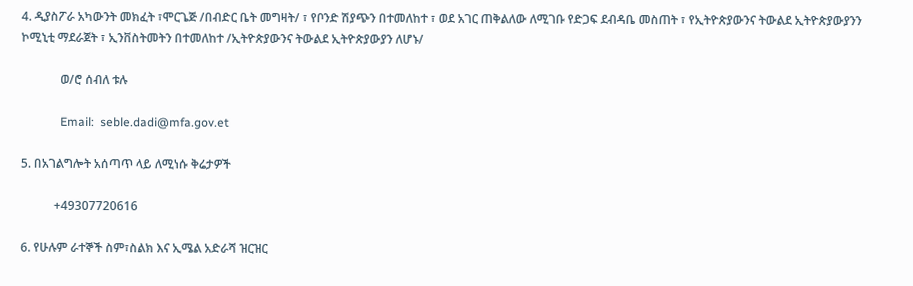4. ዲያስፖራ አካውንት መክፈት ፣ሞርጌጅ /በብድር ቤት መግዛት/ ፣ የቦንድ ሽያጭን በተመለከተ ፣ ወደ አገር ጠቅልለው ለሚገቡ የድጋፍ ደብዳቤ መስጠት ፣ የኢትዮጵያውንና ትውልደ ኢትዮጵያውያንን ኮሚኒቲ ማደራጀት ፣ ኢንቨስትመትን በተመለከተ /ኢትዮጵያውንና ትውልደ ኢትዮጵያውያን ለሆኑ/

             ወ/ሮ ሰብለ ቱሉ

             Email:  seble.dadi@mfa.gov.et

5. በአገልግሎት አሰጣጥ ላይ ለሚነሱ ቅሬታዎች

           +49307720616

6. የሁሉም ራተኞች ስም፣ስልክ እና ኢሜል አድራሻ ዝርዝር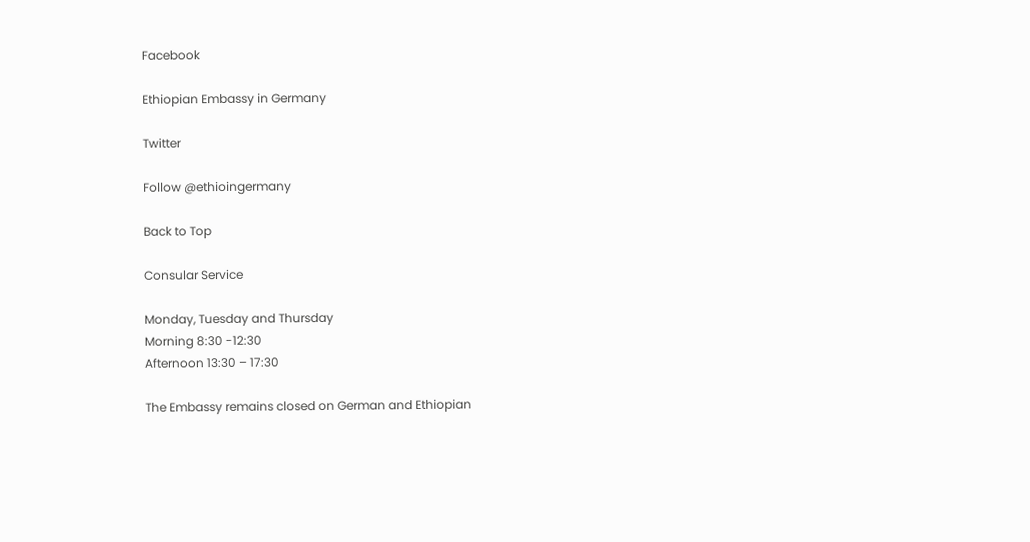Facebook

Ethiopian Embassy in Germany

Twitter

Follow @ethioingermany

Back to Top

Consular Service

Monday, Tuesday and Thursday
Morning 8:30 -12:30
Afternoon 13:30 – 17:30

The Embassy remains closed on German and Ethiopian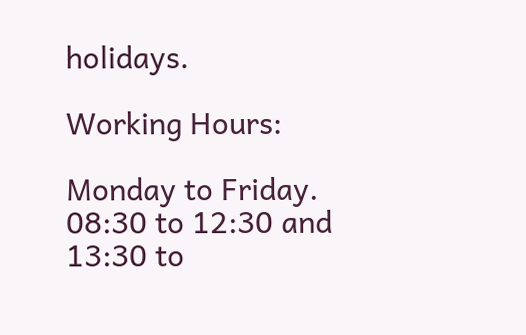holidays.

Working Hours:

Monday to Friday.
08:30 to 12:30 and 13:30 to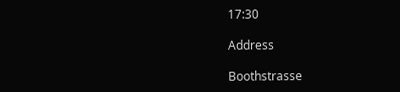17:30

Address

Boothstrasse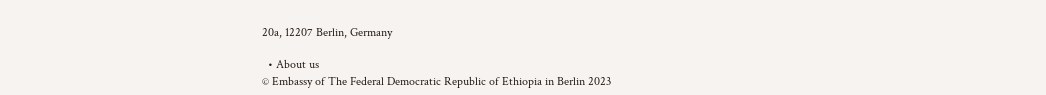20a, 12207 Berlin, Germany

  • About us
© Embassy of The Federal Democratic Republic of Ethiopia in Berlin 2023